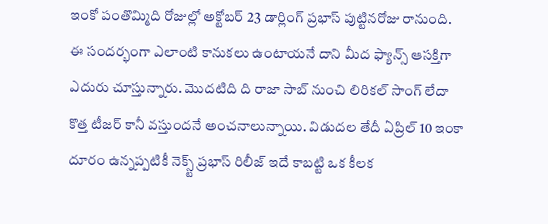ఇంకో పంతొమ్మిది రోజుల్లో అక్టోబర్ 23 డార్లింగ్ ప్రభాస్ పుట్టినరోజు రానుంది. ఈ సందర్భంగా ఎలాంటి కానుకలు ఉంటాయనే దాని మీద ఫ్యాన్స్ ఆసక్తిగా ఎదురు చూస్తున్నారు. మొదటిది ది రాజా సాబ్ నుంచి లిరికల్ సాంగ్ లేదా కొత్త టీజర్ కానీ వస్తుందనే అంచనాలున్నాయి. విడుదల తేదీ ఏప్రిల్ 10 ఇంకా దూరం ఉన్నప్పటికీ నెక్స్ట్ ప్రభాస్ రిలీజ్ ఇదే కాబట్టి ఒక కీలక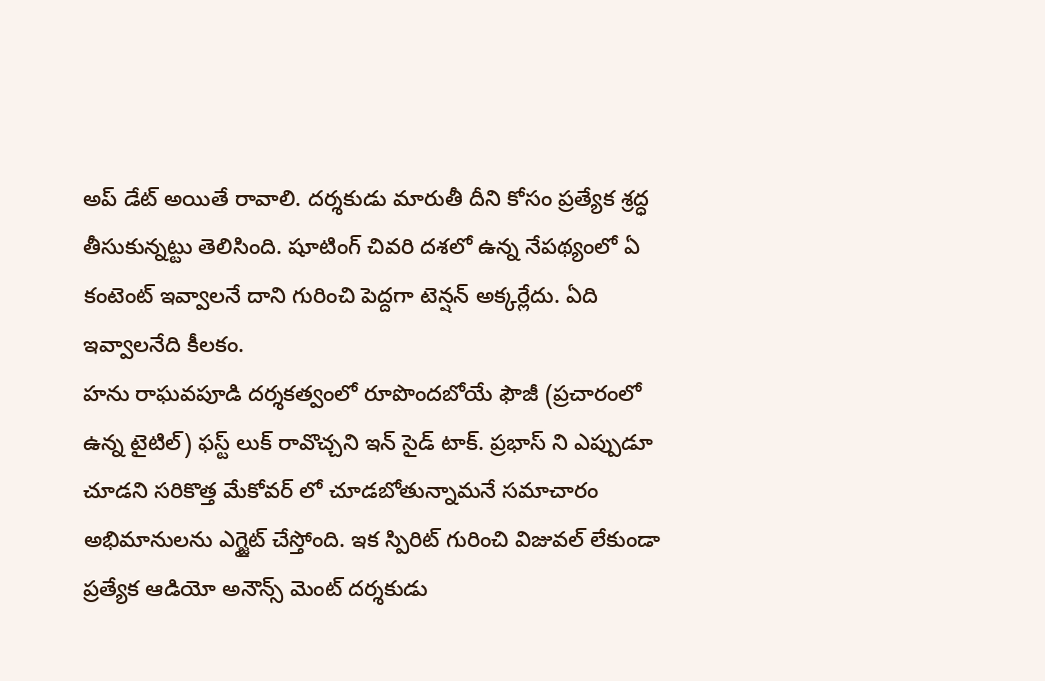అప్ డేట్ అయితే రావాలి. దర్శకుడు మారుతీ దీని కోసం ప్రత్యేక శ్రద్ధ తీసుకున్నట్టు తెలిసింది. షూటింగ్ చివరి దశలో ఉన్న నేపథ్యంలో ఏ కంటెంట్ ఇవ్వాలనే దాని గురించి పెద్దగా టెన్షన్ అక్కర్లేదు. ఏది ఇవ్వాలనేది కీలకం.
హను రాఘవపూడి దర్శకత్వంలో రూపొందబోయే ఫౌజీ (ప్రచారంలో ఉన్న టైటిల్) ఫస్ట్ లుక్ రావొచ్చని ఇన్ సైడ్ టాక్. ప్రభాస్ ని ఎప్పుడూ చూడని సరికొత్త మేకోవర్ లో చూడబోతున్నామనే సమాచారం అభిమానులను ఎగ్జైట్ చేస్తోంది. ఇక స్పిరిట్ గురించి విజువల్ లేకుండా ప్రత్యేక ఆడియో అనౌన్స్ మెంట్ దర్శకుడు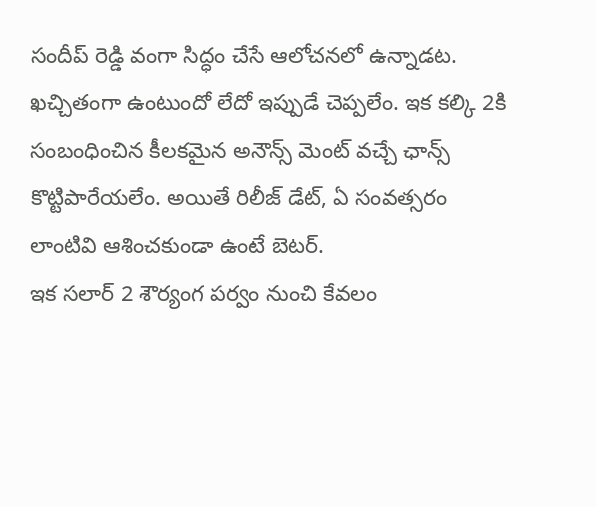సందీప్ రెడ్డి వంగా సిద్ధం చేసే ఆలోచనలో ఉన్నాడట. ఖచ్చితంగా ఉంటుందో లేదో ఇప్పుడే చెప్పలేం. ఇక కల్కి 2కి సంబంధించిన కీలకమైన అనౌన్స్ మెంట్ వచ్చే ఛాన్స్ కొట్టిపారేయలేం. అయితే రిలీజ్ డేట్, ఏ సంవత్సరం లాంటివి ఆశించకుండా ఉంటే బెటర్.
ఇక సలార్ 2 శౌర్యంగ పర్వం నుంచి కేవలం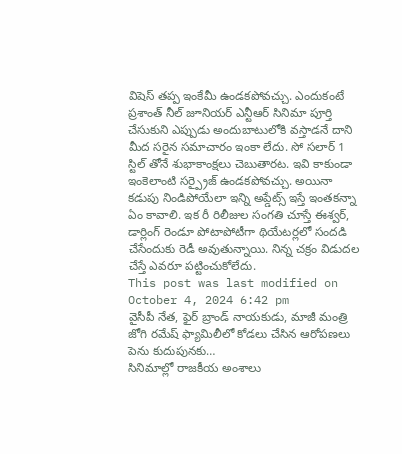విషెస్ తప్ప ఇంకేమీ ఉండకపోవచ్చు. ఎందుకంటే ప్రశాంత్ నీల్ జూనియర్ ఎన్టీఆర్ సినిమా పూర్తి చేసుకుని ఎప్పుడు అందుబాటులోకి వస్తాడనే దాని మీద సరైన సమాచారం ఇంకా లేదు. సో సలార్ 1 స్టిల్ తోనే శుభాకాంక్షలు చెబుతారట. ఇవి కాకుండా ఇంకెలాంటి సర్ప్రైజ్ ఉండకపోవచ్చు. అయినా కడుపు నిండిపోయేలా ఇన్ని అప్డేట్స్ ఇస్తే ఇంతకన్నా ఏం కావాలి. ఇక రీ రిలీజుల సంగతి చూస్తే ఈశ్వర్, డార్లింగ్ రెండూ పోటాపోటీగా థియేటర్లలో సందడి చేసేందుకు రెడీ అవుతున్నాయి. నిన్న చక్రం విడుదల చేస్తే ఎవరూ పట్టించుకోలేదు.
This post was last modified on October 4, 2024 6:42 pm
వైసీపీ నేత, ఫైర్ బ్రాండ్ నాయకుడు, మాజీ మంత్రి జోగి రమేష్ ఫ్యామిలీలో కోడలు చేసిన ఆరోపణలు పెను కుదుపునకు…
సినిమాల్లో రాజకీయ అంశాలు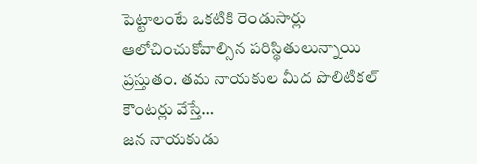పెట్టాలంటే ఒకటికి రెండుసార్లు ఆలోచించుకోవాల్సిన పరిస్థితులున్నాయి ప్రస్తుతం. తమ నాయకుల మీద పొలిటికల్ కౌంటర్లు వేస్తే…
జన నాయకుడు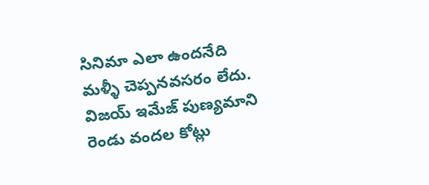సినిమా ఎలా ఉందనేది మళ్ళీ చెప్పనవసరం లేదు. విజయ్ ఇమేజ్ పుణ్యమాని రెండు వందల కోట్లు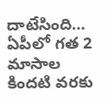దాటేసింది…
ఏపీలో గత 2 మాసాల కిందటి వరకు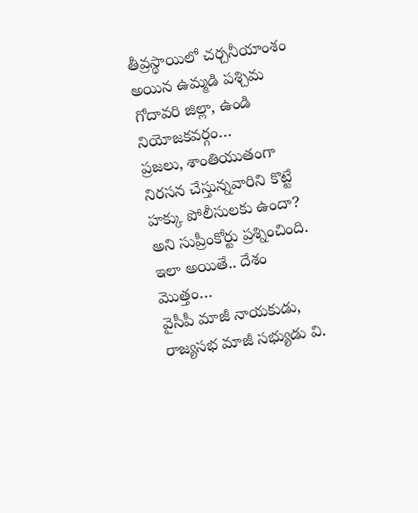తీవ్రస్థాయిలో చర్చనీయాంశం అయిన ఉమ్మడి పశ్చిమ గోదావరి జిల్లా, ఉండి నియోజకవర్గం…
ప్రజలు, శాంతియుతంగా నిరసన చేస్తున్నవారిని కొట్టే హక్కు పోలీసులకు ఉందా? అని సుప్రీంకోర్టు ప్రశ్నించింది. ఇలా అయితే.. దేశం మొత్తం…
వైసీపీ మాజీ నాయకుడు, రాజ్యసభ మాజీ సభ్యుడు వి.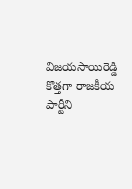విజయసాయిరెడ్డి కొత్తగా రాజకీయ పార్టీని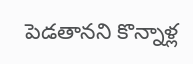పెడతానని కొన్నాళ్ల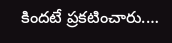కిందటే ప్రకటించారు.…